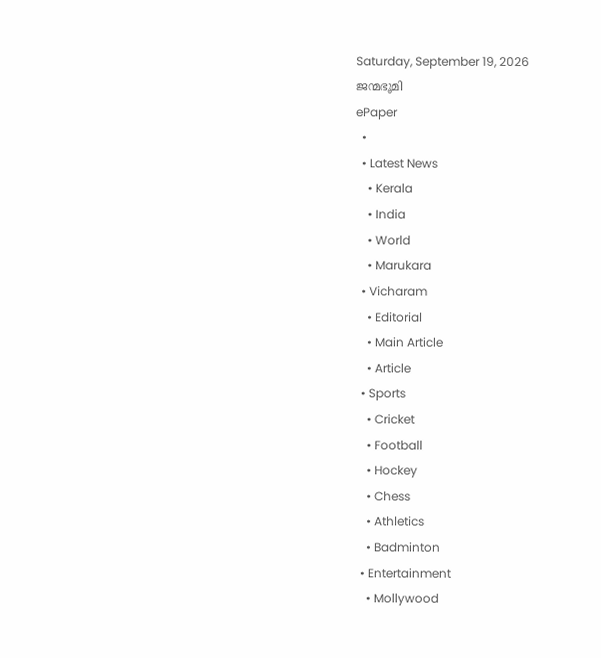Saturday, September 19, 2026
ജന്മഭൂമി
ePaper
  •
  • Latest News
    • Kerala
    • India
    • World
    • Marukara
  • Vicharam
    • Editorial
    • Main Article
    • Article
  • Sports
    • Cricket
    • Football
    • Hockey
    • Chess
    • Athletics
    • Badminton
  • Entertainment
    • Mollywood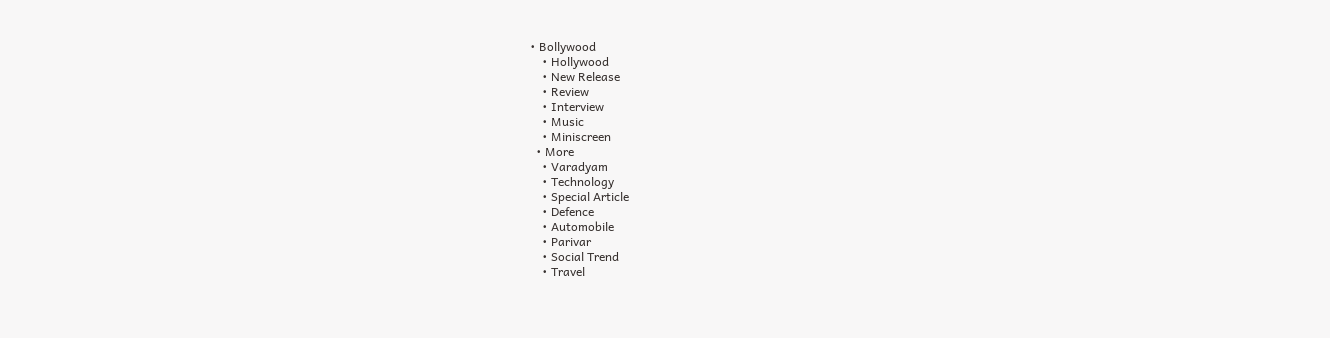• Bollywood
    • Hollywood
    • New Release
    • Review
    • Interview
    • Music
    • Miniscreen
  • More
    • Varadyam
    • Technology
    • Special Article
    • Defence
    • Automobile
    • Parivar
    • Social Trend
    • Travel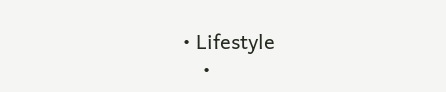• Lifestyle
    •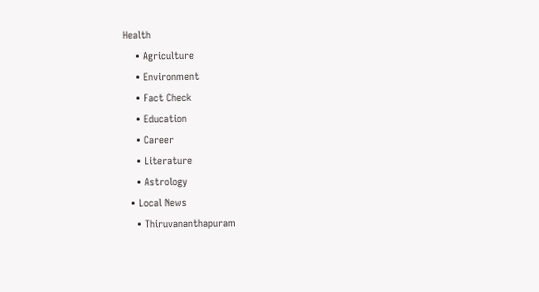Health
    • Agriculture
    • Environment
    • Fact Check
    • Education
    • Career
    • Literature
    • Astrology
  • Local News
    • Thiruvananthapuram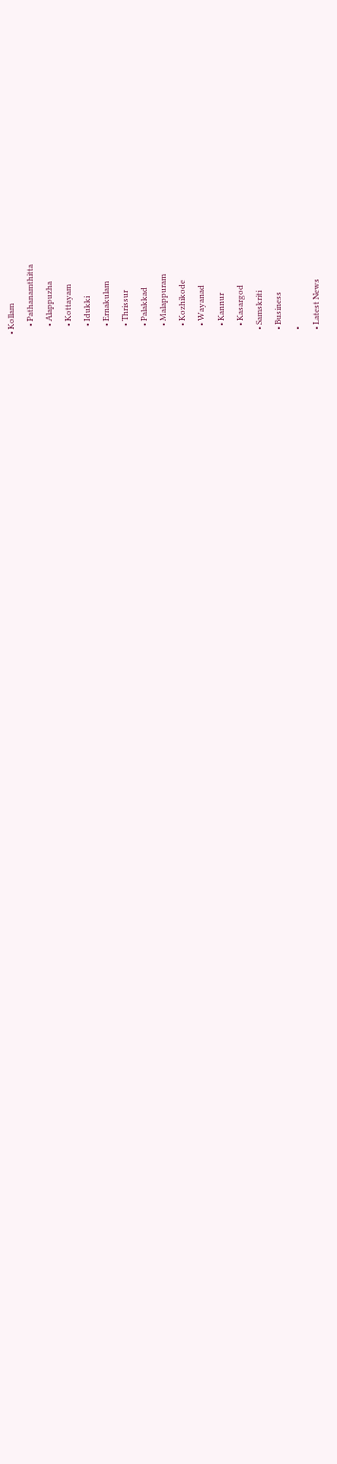• Kollam
    • Pathanamthitta
    • Alappuzha
    • Kottayam
    • Idukki
    • Ernakulam
    • Thrissur
    • Palakkad
    • Malappuram
    • Kozhikode
    • Wayanad
    • Kannur
    • Kasargod
  • Samskriti
  • Business
  •
  • Latest News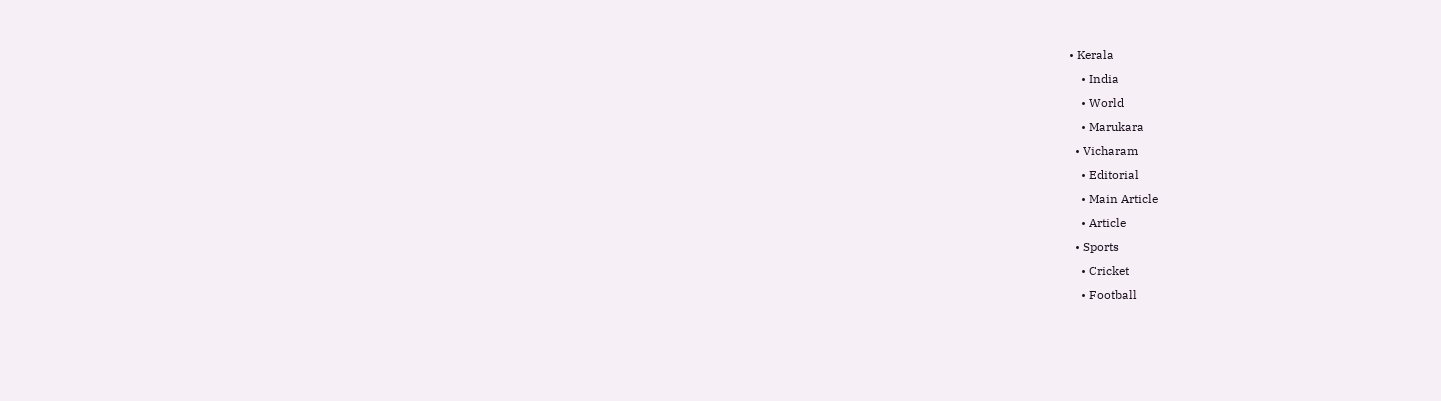• Kerala
    • India
    • World
    • Marukara
  • Vicharam
    • Editorial
    • Main Article
    • Article
  • Sports
    • Cricket
    • Football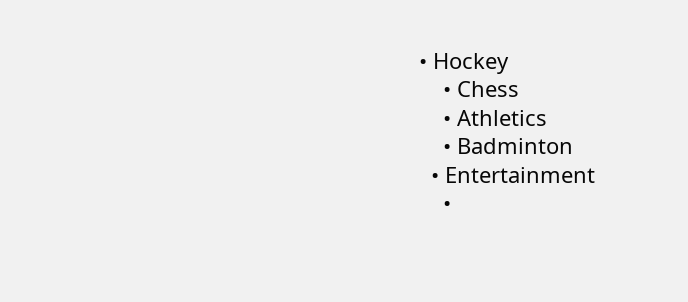• Hockey
    • Chess
    • Athletics
    • Badminton
  • Entertainment
    •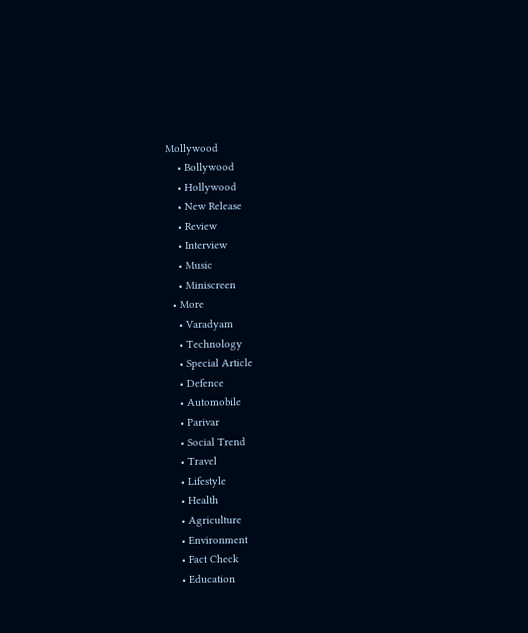Mollywood
    • Bollywood
    • Hollywood
    • New Release
    • Review
    • Interview
    • Music
    • Miniscreen
  • More
    • Varadyam
    • Technology
    • Special Article
    • Defence
    • Automobile
    • Parivar
    • Social Trend
    • Travel
    • Lifestyle
    • Health
    • Agriculture
    • Environment
    • Fact Check
    • Education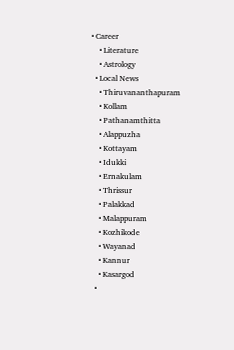• Career
    • Literature
    • Astrology
  • Local News
    • Thiruvananthapuram
    • Kollam
    • Pathanamthitta
    • Alappuzha
    • Kottayam
    • Idukki
    • Ernakulam
    • Thrissur
    • Palakkad
    • Malappuram
    • Kozhikode
    • Wayanad
    • Kannur
    • Kasargod
  •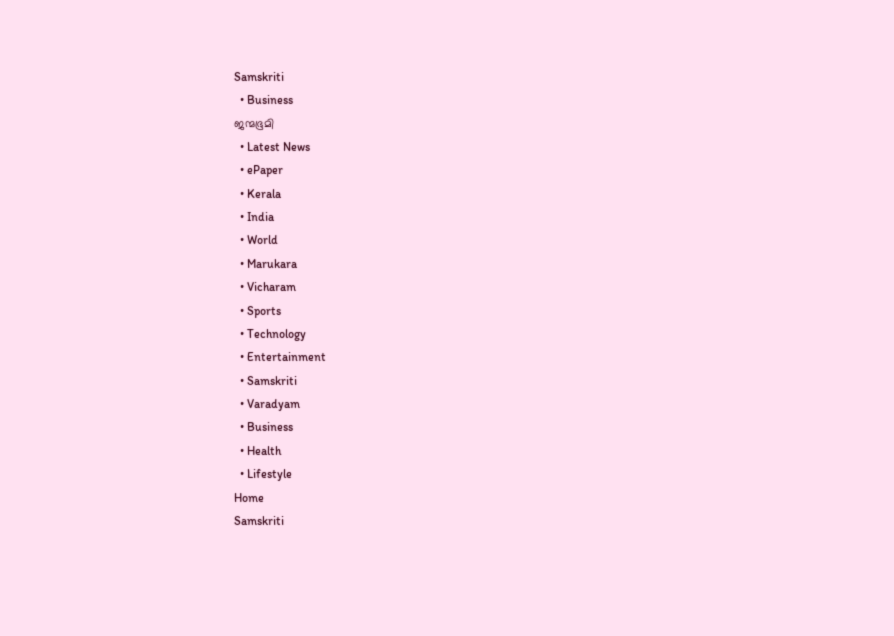Samskriti
  • Business
ജന്മഭൂമി
  • Latest News
  • ePaper
  • Kerala
  • India
  • World
  • Marukara
  • Vicharam
  • Sports
  • Technology
  • Entertainment
  • Samskriti
  • Varadyam
  • Business
  • Health
  • Lifestyle
Home
Samskriti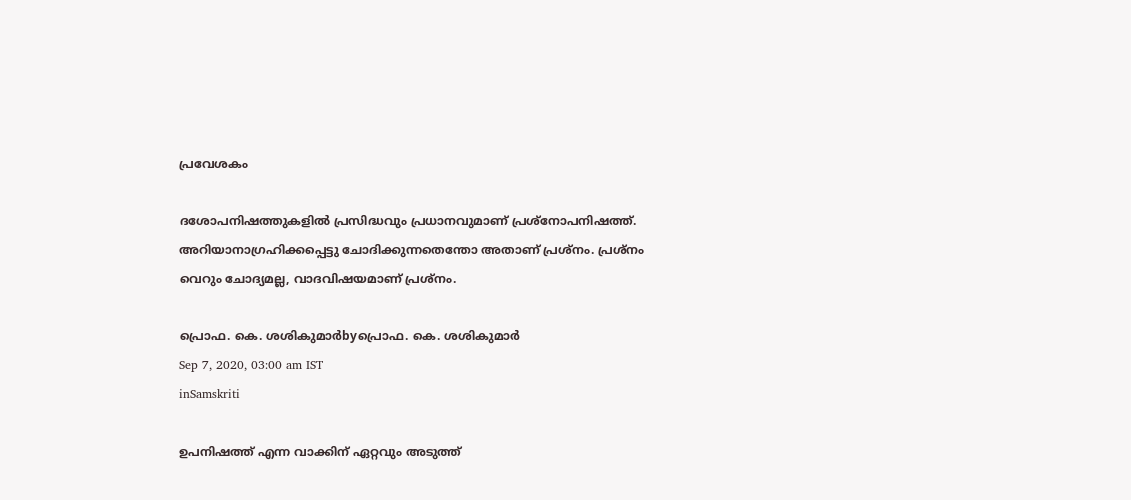പ്രവേശകം

ദശോപനിഷത്തുകളില്‍ പ്രസിദ്ധവും പ്രധാനവുമാണ് പ്രശ്‌നോപനിഷത്ത്. അറിയാനാഗ്രഹിക്കപ്പെട്ടു ചോദിക്കുന്നതെന്തോ അതാണ് പ്രശ്‌നം. പ്രശ്‌നം വെറും ചോദ്യമല്ല, വാദവിഷയമാണ് പ്രശ്‌നം.

പ്രൊഫ. കെ. ശശികുമാര്‍byപ്രൊഫ. കെ. ശശികുമാര്‍
Sep 7, 2020, 03:00 am IST
inSamskriti

ഉപനിഷത്ത് എന്ന വാക്കിന് ഏറ്റവും അടുത്ത്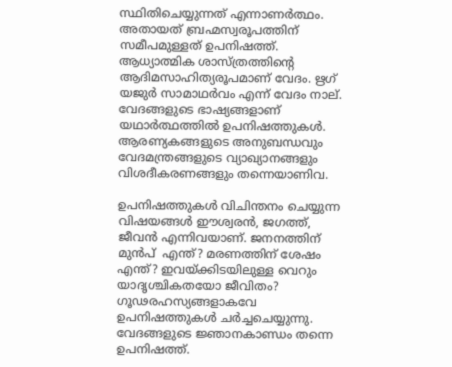സ്ഥിതിചെയ്യുന്നത് എന്നാണര്‍ത്ഥം. അതായത് ബ്രഹ്മസ്വരൂപത്തിന് സമീപമുള്ളത് ഉപനിഷത്ത്. ആധ്യാത്മിക ശാസ്ത്രത്തിന്റെ ആദിമസാഹിത്യരൂപമാണ് വേദം. ഋഗ് യജുര്‍ സാമാഥര്‍വം എന്ന് വേദം നാല്. വേദങ്ങളുടെ ഭാഷ്യങ്ങളാണ് യഥാര്‍ത്ഥത്തില്‍ ഉപനിഷത്തുകള്‍. ആരണ്യകങ്ങളുടെ അനുബന്ധവും വേദമന്ത്രങ്ങളുടെ വ്യാഖ്യാനങ്ങളും വിശദീകരണങ്ങളും തന്നെയാണിവ.

ഉപനിഷത്തുകള്‍ വിചിന്തനം ചെയ്യുന്ന വിഷയങ്ങള്‍ ഈശ്വരന്‍, ജഗത്ത്, ജീവന്‍ എന്നിവയാണ്. ജനനത്തിന് മുന്‍പ്  എന്ത്? മരണത്തിന് ശേഷം എന്ത്? ഇവയ്‌ക്കിടയിലുള്ള വെറും യാദൃശ്ചികതയോ ജീവിതം? ഗൂഢരഹസ്യങ്ങളാകവേ ഉപനിഷത്തുകള്‍ ചര്‍ച്ചചെയ്യുന്നു. വേദങ്ങളുടെ ജ്ഞാനകാണ്ഡം തന്നെ ഉപനിഷത്ത്.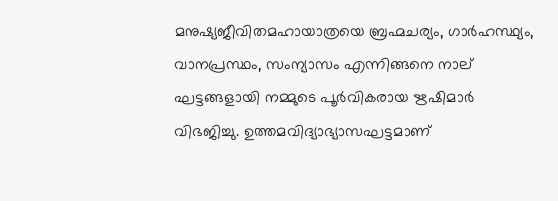മനുഷ്യജീവിതമഹായാത്രയെ ബ്രഹ്മചര്യം, ഗാര്‍ഹസ്ഥ്യം, വാനപ്രസ്ഥം, സംന്യാസം എന്നിങ്ങനെ നാല് ഘട്ടങ്ങളായി നമ്മുടെ പൂര്‍വികരായ ഋഷിമാര്‍ വിഭജിച്ചു. ഉത്തമവിദ്യാഭ്യാസഘട്ടമാണ്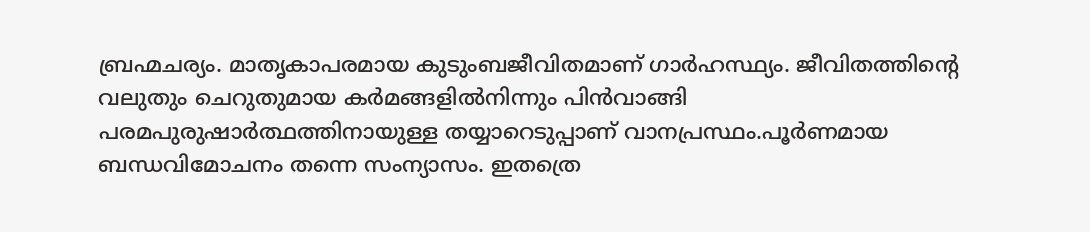ബ്രഹ്മചര്യം. മാതൃകാപരമായ കുടുംബജീവിതമാണ് ഗാര്‍ഹസ്ഥ്യം. ജീവിതത്തിന്റെ വലുതും ചെറുതുമായ കര്‍മങ്ങളില്‍നിന്നും പിന്‍വാങ്ങി പരമപുരുഷാര്‍ത്ഥത്തിനായുള്ള തയ്യാറെടുപ്പാണ് വാനപ്രസ്ഥം.പൂര്‍ണമായ ബന്ധവിമോചനം തന്നെ സംന്യാസം. ഇതത്രെ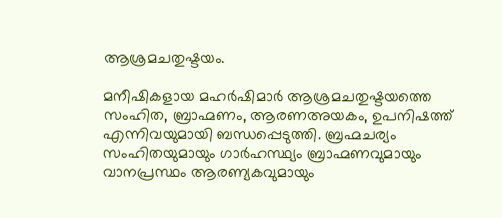ആശ്രമചതുഷ്ടയം.

മനീഷികളായ മഹര്‍ഷിമാര്‍ ആശ്രമചതുഷ്ടയത്തെ സംഹിത, ബ്രാഹ്മണം, ആരണഅയകം, ഉപനിഷത്ത് എന്നിവയുമായി ബന്ധപ്പെടുത്തി. ബ്രഹ്മചര്യം സംഹിതയുമായും ഗാര്‍ഹസ്ഥ്യം ബ്രാഹ്മണവുമായും വാനപ്രസ്ഥം ആരണ്യകവുമായും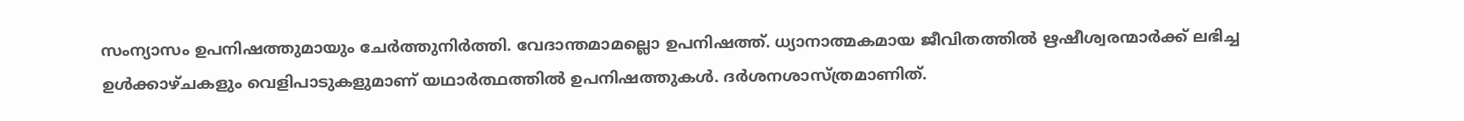സംന്യാസം ഉപനിഷത്തുമായും ചേര്‍ത്തുനിര്‍ത്തി. വേദാന്തമാമല്ലൊ ഉപനിഷത്ത്. ധ്യാനാത്മകമായ ജീവിതത്തില്‍ ഋഷീശ്വരന്മാര്‍ക്ക് ലഭിച്ച ഉള്‍ക്കാഴ്ചകളും വെളിപാടുകളുമാണ് യഥാര്‍ത്ഥത്തില്‍ ഉപനിഷത്തുകള്‍. ദര്‍ശനശാസ്ത്രമാണിത്.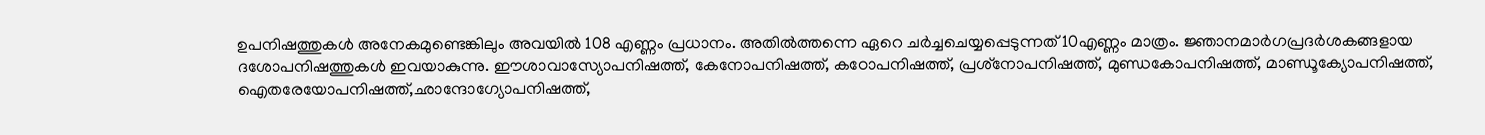ഉപനിഷത്തുകള്‍ അനേകമുണ്ടെങ്കിലും അവയില്‍ 108 എണ്ണം പ്രധാനം. അതില്‍ത്തന്നെ ഏറെ ചര്‍ച്ചചെയ്യപ്പെടുന്നത് 10എണ്ണം മാത്രം. ജ്ഞാനമാര്‍ഗപ്രദര്‍ശകങ്ങളായ ദശോപനിഷത്തുകള്‍ ഇവയാകുന്നു. ഈശാവാസ്യോപനിഷത്ത്, കേനോപനിഷത്ത്, കഠോപനിഷത്ത്, പ്രശ്‌നോപനിഷത്ത്, മുണ്ഡകോപനിഷത്ത്, മാണ്ഡൂക്യോപനിഷത്ത്, ഐതരേയോപനിഷത്ത്,ഛാന്ദോഗ്യോപനിഷത്ത്,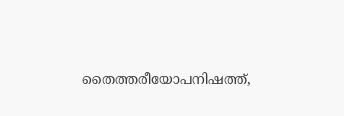തൈത്തരീയോപനിഷത്ത്,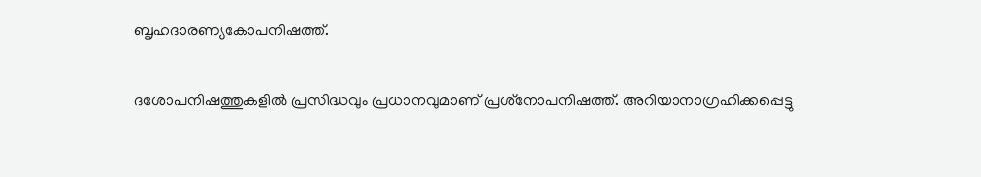ബൃഹദാരണ്യകോപനിഷത്ത്.

ദശോപനിഷത്തുകളില്‍ പ്രസിദ്ധവും പ്രധാനവുമാണ് പ്രശ്‌നോപനിഷത്ത്. അറിയാനാഗ്രഹിക്കപ്പെട്ടു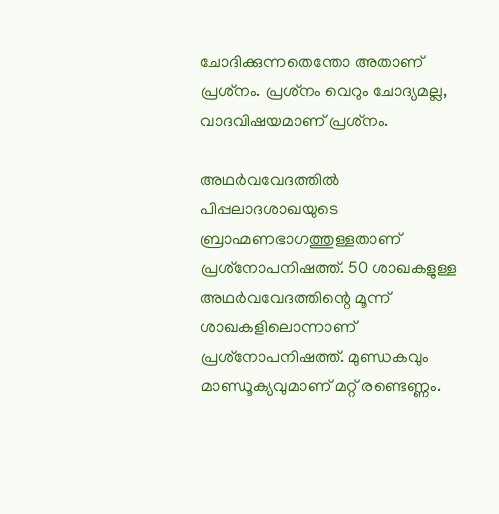ചോദിക്കുന്നതെന്തോ അതാണ് പ്രശ്‌നം. പ്രശ്‌നം വെറും ചോദ്യമല്ല, വാദവിഷയമാണ് പ്രശ്‌നം.

അഥര്‍വവേദത്തില്‍ പിപ്പലാദശാഖയുടെ ബ്രാഹ്മണഭാഗത്തുള്ളതാണ് പ്രശ്‌നോപനിഷത്ത്. 50 ശാഖകളുള്ള അഥര്‍വവേദത്തിന്റെ മൂന്ന് ശാഖകളിലൊന്നാണ് പ്രശ്‌നോപനിഷത്ത്. മുണ്ഡകവും മാണ്ഡൂക്യവുമാണ് മറ്റ് രണ്ടെണ്ണം.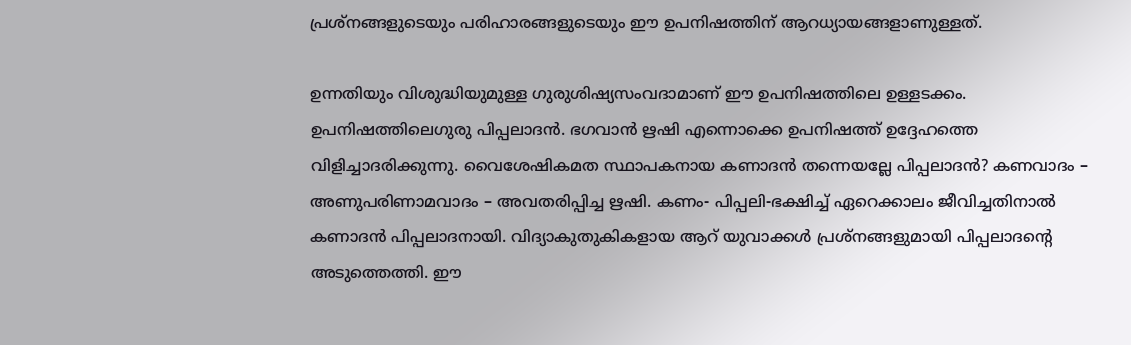പ്രശ്‌നങ്ങളുടെയും പരിഹാരങ്ങളുടെയും ഈ ഉപനിഷത്തിന് ആറധ്യായങ്ങളാണുള്ളത്.

ഉന്നതിയും വിശുദ്ധിയുമുള്ള ഗുരുശിഷ്യസംവദാമാണ് ഈ ഉപനിഷത്തിലെ ഉള്ളടക്കം. ഉപനിഷത്തിലെഗുരു പിപ്പലാദന്‍. ഭഗവാന്‍ ഋഷി എന്നൊക്കെ ഉപനിഷത്ത് ഉദ്ദേഹത്തെ വിളിച്ചാദരിക്കുന്നു. വൈശേഷികമത സ്ഥാപകനായ കണാദന്‍ തന്നെയല്ലേ പിപ്പലാദന്‍? കണവാദം – അണുപരിണാമവാദം – അവതരിപ്പിച്ച ഋഷി. കണം- പിപ്പലി-ഭക്ഷിച്ച് ഏറെക്കാലം ജീവിച്ചതിനാല്‍ കണാദന്‍ പിപ്പലാദനായി. വിദ്യാകുതുകികളായ ആറ് യുവാക്കള്‍ പ്രശ്‌നങ്ങളുമായി പിപ്പലാദന്റെ അടുത്തെത്തി. ഈ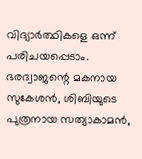വിദ്യാര്‍ത്ഥികളെ ഒന്ന് പരിചയപ്പെടാം. ഭരദ്വാജന്റെ മകനായ സുകേശന്‍, ശിബിയുടെ പുത്രനായ സത്യാകാമന്‍,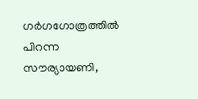ഗര്‍ഗഗോത്രത്തില്‍ പിറന്ന സൗര്യായണി,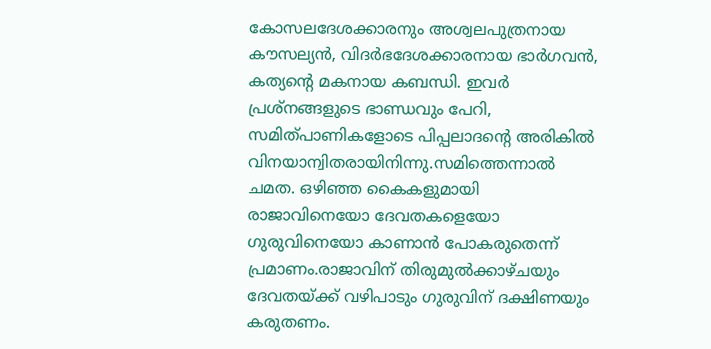കോസലദേശക്കാരനും അശ്വലപുത്രനായ കൗസല്യന്‍, വിദര്‍ഭദേശക്കാരനായ ഭാര്‍ഗവന്‍, കത്യന്റെ മകനായ കബന്ധി. ഇവര്‍ പ്രശ്‌നങ്ങളുടെ ഭാണ്ഡവും പേറി, സമിത്പാണികളോടെ പിപ്പലാദന്റെ അരികില്‍ വിനയാന്വിതരായിനിന്നു.സമിത്തെന്നാല്‍ ചമത. ഒഴിഞ്ഞ കൈകളുമായി രാജാവിനെയോ ദേവതകളെയോ ഗുരുവിനെയോ കാണാന്‍ പോകരുതെന്ന് പ്രമാണം.രാജാവിന് തിരുമുല്‍ക്കാഴ്ചയും ദേവതയ്‌ക്ക് വഴിപാടും ഗുരുവിന് ദക്ഷിണയും കരുതണം.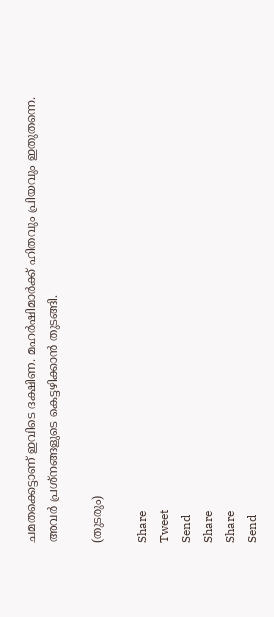ചമതക്കെട്ടാണ് ഇവിടെ ദക്ഷിണ. മഹര്‍ഷിമാര്‍ക്ക് ഹിതവും പ്രിയവും ഇതുതന്നെ. അവര്‍ പ്രശ്‌നങ്ങളുടെ കെട്ടഴിക്കാന്‍ തുടങ്ങി.

(തുടരും)

Share
Tweet
Send
Share
Share
Send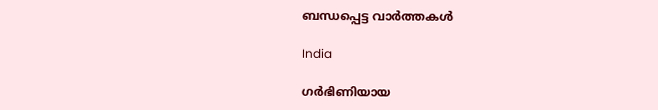ബന്ധപ്പെട്ട വാര്‍ത്തകള്‍

India

ഗര്‍ഭിണിയായ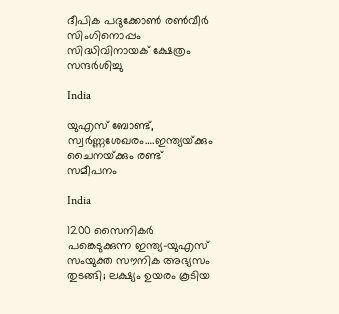ദീപിക പദുക്കോണ്‍ രണ്‍വീര്‍ സിംഗിനൊപ്പം സിദ്ധിവിനായക് ക്ഷേത്രം സന്ദര്‍ശിച്ചു

India

യുഎസ് ബോണ്ട്, സ്വര്‍ണ്ണശേഖരം….ഇന്ത്യയ്‌ക്കും ചൈനയ്‌ക്കും രണ്ട് സമീപനം

India

1200 സൈനികര്‍ പങ്കെടുക്കുന്ന ഇന്ത്യ-യുഎസ് സംയുക്ത സൗനിക അഭ്യസം തുടങ്ങി; ലക്ഷ്യം ഉയരം കൂടിയ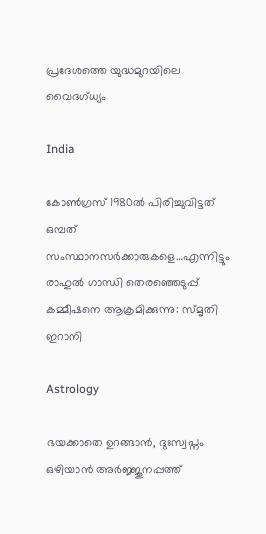പ്രദേശത്തെ യുദ്ധമുറയിലെ‍ വൈദഗ്ധ്യം

India

കോണ്‍ഗ്രസ് 1980ല്‍ പിരിച്ചുവിട്ടത് ഒമ്പത് സംസ്ഥാനസര്‍ക്കാരുകളെ…എന്നിട്ടും രാഹുല്‍ ഗാന്ധി തെരഞ്ഞെടുപ്പ് കമ്മീഷനെ ആക്രമിക്കുന്നു: സ്മൃതി ഇറാനി

Astrology

ഭയക്കാതെ ഉറങ്ങാൻ, ദുഃസ്വപ്നം ഒഴിയാൻ അർജ്ജുനപ്പത്ത്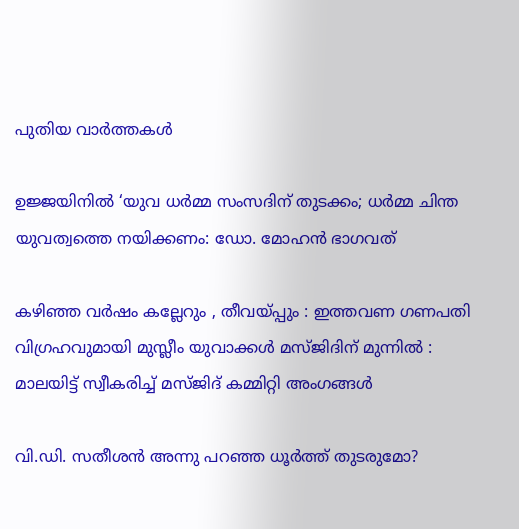പുതിയ വാര്‍ത്തകള്‍

ഉജ്ജയിനിൽ ‘യുവ ധർമ്മ സംസദിന് തുടക്കം; ധർമ്മ ചിന്ത യുവത്വത്തെ നയിക്കണം: ഡോ. മോഹൻ ഭാഗവത്

കഴിഞ്ഞ വർഷം കല്ലേറും , തീവയ്‌പ്പും : ഇത്തവണ ഗണപതി വിഗ്രഹവുമായി മുസ്ലീം യുവാക്കൾ മസ്ജിദിന് മുന്നിൽ : മാലയിട്ട് സ്വീകരിച്ച് മസ്ജിദ് കമ്മിറ്റി അംഗങ്ങൾ

വി.ഡി. സതീശന്‍ അന്നു പറഞ്ഞ ധൂര്‍ത്ത് തുടരുമോ?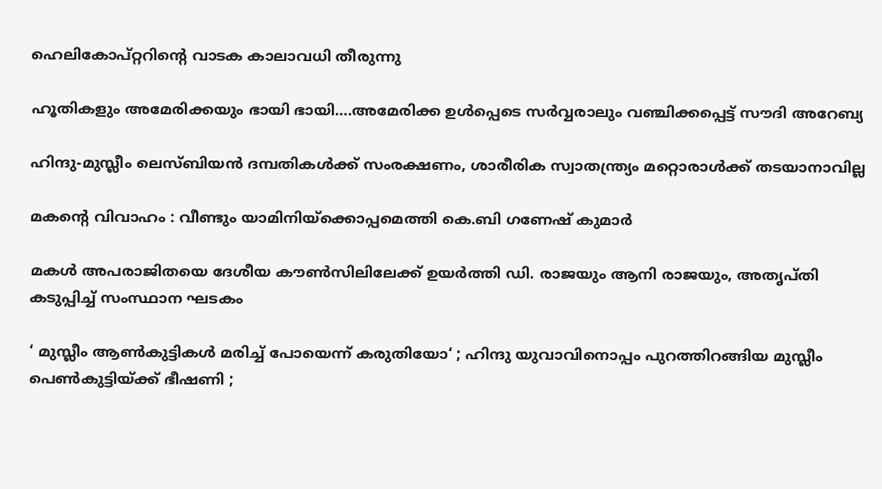ഹെലികോപ്റ്ററിന്റെ വാടക കാലാവധി തീരുന്നു

ഹൂതികളും അമേരിക്കയും ഭായി ഭായി….അമേരിക്ക ഉള്‍പ്പെടെ സര്‍വ്വരാലും വഞ്ചിക്കപ്പെട്ട് സൗദി അറേബ്യ

ഹിന്ദു-മുസ്ലീം ലെസ്ബിയന്‍ ദമ്പതികള്‍ക്ക് സംരക്ഷണം, ശാരീരിക സ്വാതന്ത്ര്യം മറ്റൊരാള്‍ക്ക് തടയാനാവില്ല

മകന്റെ വിവാഹം : വീണ്ടും യാമിനിയ്‌ക്കൊപ്പമെത്തി കെ.ബി ഗണേഷ് കുമാർ

മകള്‍ അപരാജിതയെ ദേശീയ കൗണ്‍സിലിലേക്ക് ഉയര്‍ത്തി ഡി. രാജയും ആനി രാജയും, അതൃപ്തി കടുപ്പിച്ച് സംസ്ഥാന ഘടകം

‘ മുസ്ലീം ആൺകുട്ടികൾ മരിച്ച് പോയെന്ന് കരുതിയോ‘ ; ഹിന്ദു യുവാവിനൊപ്പം പുറത്തിറങ്ങിയ മുസ്ലീം പെൺകുട്ടിയ്‌ക്ക് ഭീഷണി ;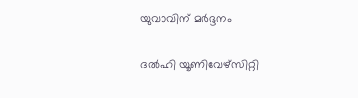യുവാവിന് മർദ്ദനം

ദല്‍ഹി യൂണിവേഴ്‌സിറ്റി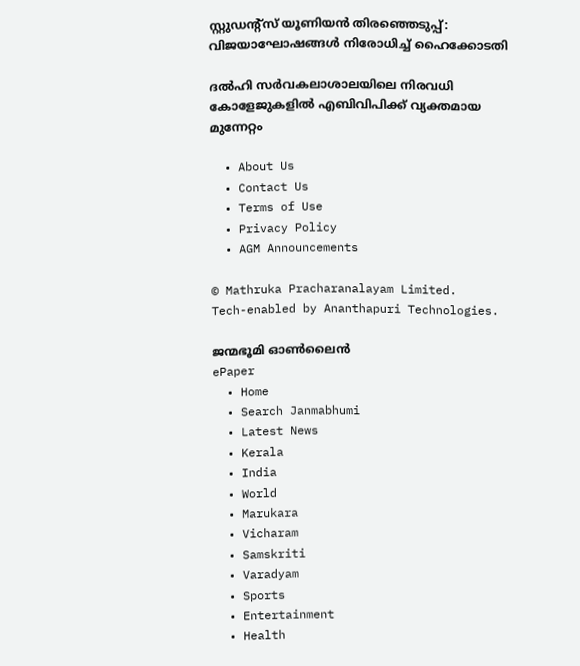സ്റ്റുഡന്റ്‌സ് യൂണിയന്‍ തിരഞ്ഞെടുപ്പ്: വിജയാഘോഷങ്ങള്‍ നിരോധിച്ച് ഹൈക്കോടതി

ദല്‍ഹി സര്‍വകലാശാലയിലെ നിരവധി കോളേജുകളില്‍ എബിവിപിക്ക് വ്യക്തമായ മുന്നേറ്റം

  • About Us
  • Contact Us
  • Terms of Use
  • Privacy Policy
  • AGM Announcements

© Mathruka Pracharanalayam Limited.
Tech-enabled by Ananthapuri Technologies.

ജന്മഭൂമി ഓണ്‍ലൈന്‍
ePaper
  • Home
  • Search Janmabhumi
  • Latest News
  • Kerala
  • India
  • World
  • Marukara
  • Vicharam
  • Samskriti
  • Varadyam
  • Sports
  • Entertainment
  • Health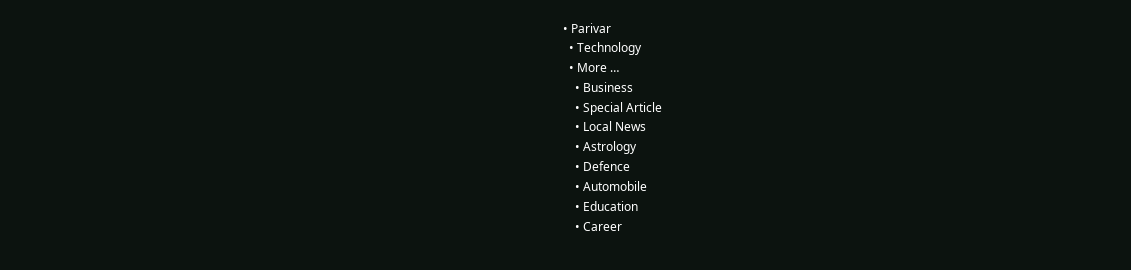• Parivar
  • Technology
  • More …
    • Business
    • Special Article
    • Local News
    • Astrology
    • Defence
    • Automobile
    • Education
    • Career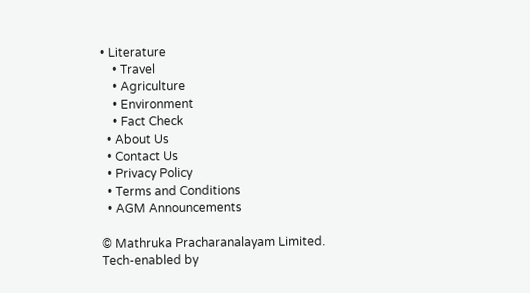• Literature
    • Travel
    • Agriculture
    • Environment
    • Fact Check
  • About Us
  • Contact Us
  • Privacy Policy
  • Terms and Conditions
  • AGM Announcements

© Mathruka Pracharanalayam Limited.
Tech-enabled by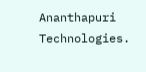Ananthapuri Technologies.